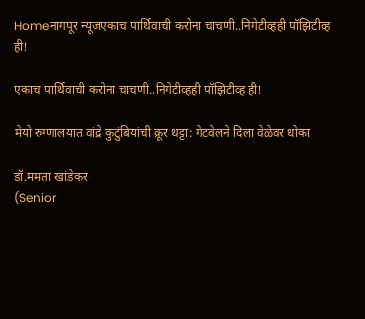Homeनागपूर न्यूजएकाच पार्थिवाची करोना चाचणी..निगेटीव्हही पॉझिटीव्ह ही!

एकाच पार्थिवाची करोना चाचणी..निगेटीव्हही पॉझिटीव्ह ही!

मेयो रुग्णालयात वांद्रे कुटुंबियांची क्रूर थट्टा: गेटवेलने दिला वेळेवर धोका

डॉ.ममता खांडेकर
(Senior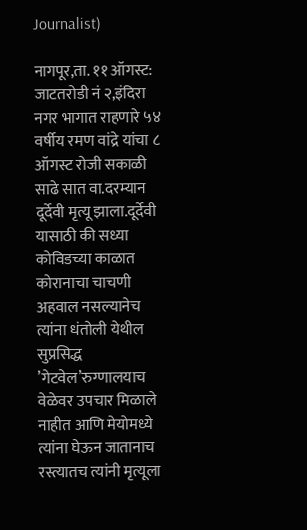Journalist)

नागपूर,ता. ११ ऑगस्ट:   जाटतरोडी नं २,इंदिरा नगर भागात राहणारे ५४ वर्षीय रमण वांद्रे यांचा ८ ऑगस्ट रोजी सकाळी साढे सात वा.दरम्यान दूर्देवी मृत्यू झाला.दूर्देवी यासाठी की सध्या कोविडच्या काळात कोरानाचा चाचणी अहवाल नसल्यानेच त्यांना धंतोली येथील सुप्रसिद्ध ’गेटवेल’रुग्णालयाच वेळेवर उपचार मिळाले नाहीत आणि मेयोमध्ये त्यांना घेऊन जातानाच रस्त्यातच त्यांनी मृत्यूला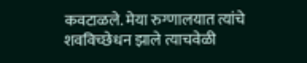कवटाळले. मेया रुग्णालयात त्यांचे शवविच्छेधन झाले त्याचवेळी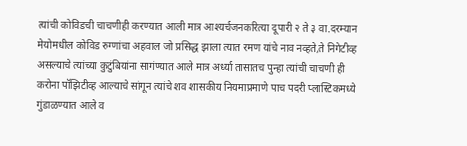त्यांची कोविडची चाचणीही करण्यात आली मात्र आश्‍यर्चजनकरित्या दूपारी २ ते ३ वा.दरम्यान मेयोमधील कोविड रुग्णांचा अहवाल जो प्रसिद्ध झाला त्यात रमण यांचे नाव नव्हते,ते निगेटीव्ह असल्याचे त्यांच्या कुटुंबियांना सागंण्यात आले मात्र अर्ध्या तासातच पुन्हा त्यांची चाचणी ही करोना पॉझिटीव्ह आल्याचे सांगून त्यांचे शव शासकीय नियमाप्रमाणे पाच पदरी प्लास्टिकमध्ये गुंडाळण्यात आले व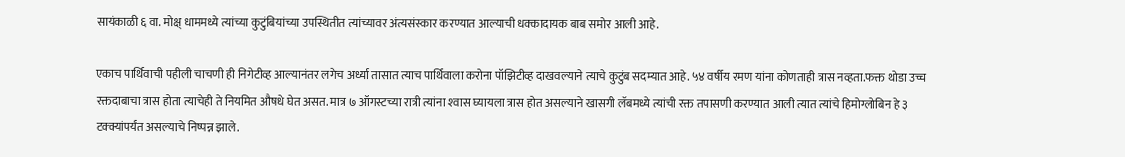सायंकाळी ६ वा. मोक्ष् धाममध्ये त्यांच्या कुटुंबियांच्या उपस्थितीत त्यांच्यावर अंत्यसंस्कार करण्यात आल्याची धक्कादायक बाब समोर आली आहे.

एकाच पार्थिवाची पहीली चाचणी ही निगेटीव्ह आल्यानंतर लगेच अर्ध्या तासात त्याच पार्थिवाला करोना पॉझिटीव्ह दाखवल्याने त्याचे कुटुंब सदम्यात आहे. ५४ वर्षीय रमण यांना कोणताही त्रास नव्हता.फक्त थोडा उच्च रक्तदाबाचा त्रास होता त्याचेही ते नियमित औषधे घेत असत. मात्र ७ ऑगस्टच्या रात्री त्यांना श्‍वास घ्यायला त्रास होत असल्याने खासगी लॅबमध्ये त्यांची रक्त तपासणी करण्यात आली त्यात त्यांचे हिमोग्लोबिन हे ३ टक्क्यांपर्यंत असल्याचे निष्पन्न झाले.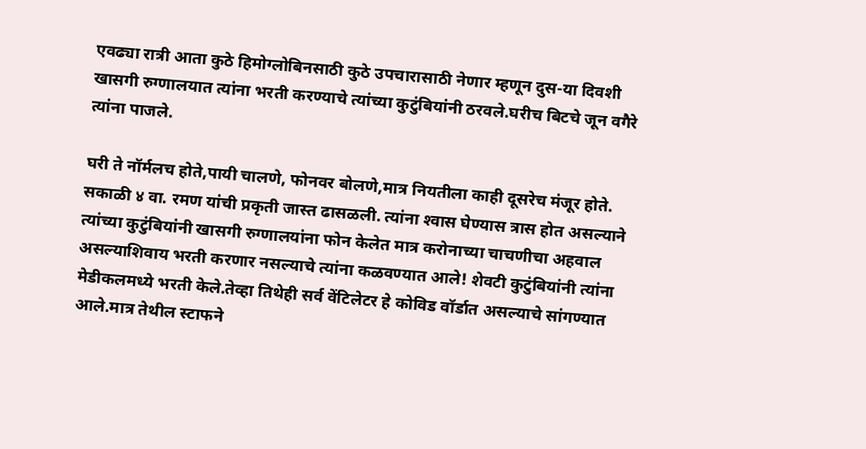एवढ्या रात्री आता कुठे हिमोग्लोबिनसाठी कुठे उपचारासाठी नेणार म्हणून दुस-या दिवशी खासगी रुग्णालयात त्यांना भरती करण्याचे त्यांच्या कुटुंबियांनी ठरवले.घरीच बिटचे जून वगैरे त्यांना पाजले.

घरी ते नॉर्मलच होते,पायी चालणे, फोनवर बोलणे,मात्र नियतीला काही दूसरेच मंजूर होते. सकाळी ४ वा. रमण यांची प्रकृती जास्त ढासळली. त्यांना श्‍वास घेण्यास त्रास होत असल्याने त्यांच्या कुटुंबियांनी खासगी रुग्णालयांना फोन केलेत मात्र करोनाच्या चाचणीचा अहवाल असल्याशिवाय भरती करणार नसल्याचे त्यांना कळवण्यात आले! शेवटी कुटुंबियांनी त्यांना मेडीकलमध्ये भरती केले.तेव्हा तिथेही सर्व वेंटिलेटर हे कोविड वॉर्डात असल्याचे सांगण्यात आले.मात्र तेथील स्टाफने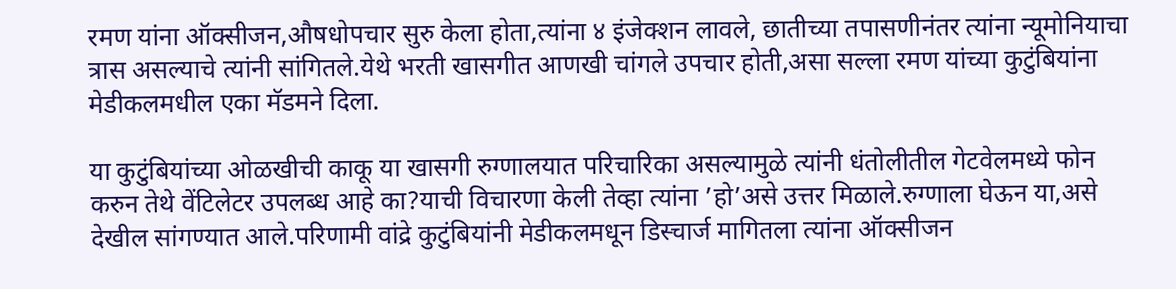रमण यांना ऑक्सीजन,औषधोपचार सुरु केला होता,त्यांना ४ इंजेक्शन लावले, छातीच्या तपासणीनंतर त्यांना न्यूमोनियाचा त्रास असल्याचे त्यांनी सांगितले.येथे भरती खासगीत आणखी चांगले उपचार होती,असा सल्ला रमण यांच्या कुटुंबियांना मेडीकलमधील एका मॅडमने दिला.

या कुटुंबियांच्या ओळखीची काकू या खासगी रुग्णालयात परिचारिका असल्यामुळे त्यांनी धंतोलीतील गेटवेलमध्ये फोन करुन तेथे वेंटिलेटर उपलब्ध आहे का?याची विचारणा केली तेव्हा त्यांना ’हो’असे उत्तर मिळाले.रुग्णाला घेऊन या,असे देखील सांगण्यात आले.परिणामी वांद्रे कुटुंबियांनी मेडीकलमधून डिस्चार्ज मागितला त्यांना ऑक्सीजन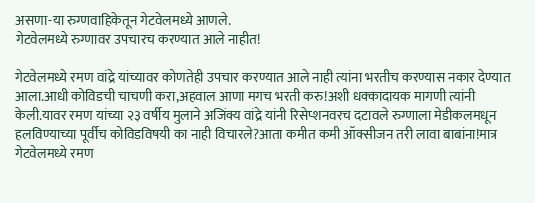असणा-या रुग्णवाहिकेतून गेटवेलमध्ये आणले.
गेटवेलमध्ये रुग्णावर उपचारच करण्यात आले नाहीत!

गेटवेलमध्ये रमण वांद्रे यांच्यावर कोणतेही उपचार करण्यात आले नाही त्यांना भरतीच करण्यास नकार देण्यात आला.आधी कोविडची चाचणी करा,अहवाल आणा मगच भरती करु!अशी धक्कादायक मागणी त्यांनी केली.यावर रमण यांच्या २३ वर्षीय मुलाने अजिंक्य वांद्रे यांनी रिसेप्शनवरच दटावले रुग्णाला मेडीकलमधून हलविण्याच्या पूर्वीच कोविडविषयी का नाही विचारले?आता कमीत कमी ऑक्सीजन तरी लावा बाबांना!मात्र गेटवेलमध्ये रमण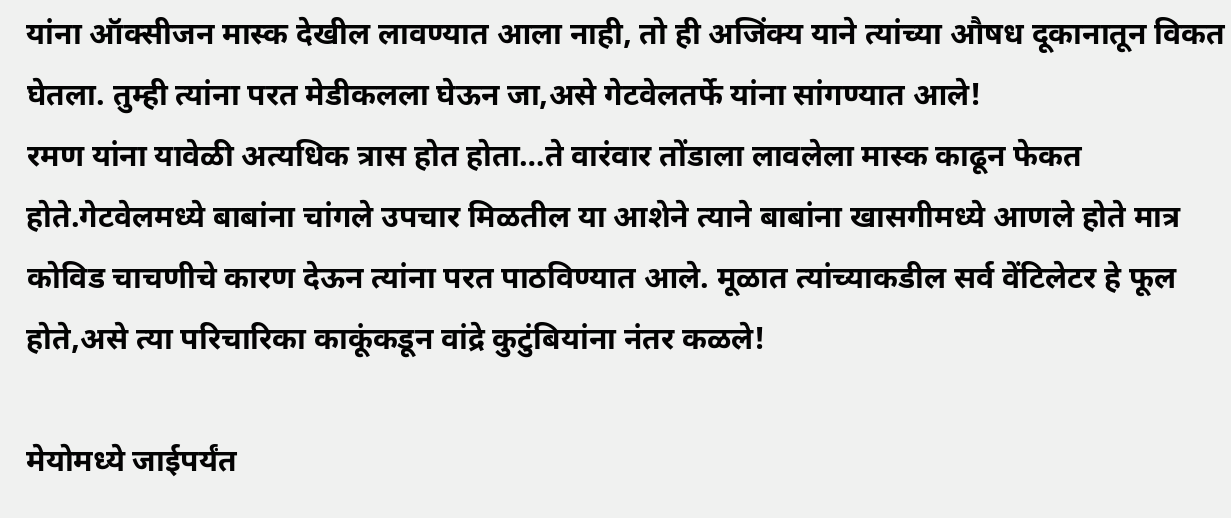यांना ऑक्सीजन मास्क देखील लावण्यात आला नाही, तो ही अजिंक्य याने त्यांच्या औषध दूकानातून विकत घेतला. तुम्ही त्यांना परत मेडीकलला घेऊन जा,असे गेटवेलतर्फे यांना सांगण्यात आले!
रमण यांना यावेळी अत्यधिक त्रास होत होता…ते वारंवार तोंडाला लावलेला मास्क काढून फेकत होते.गेटवेलमध्ये बाबांना चांगले उपचार मिळतील या आशेने त्याने बाबांना खासगीमध्ये आणले होते मात्र कोविड चाचणीचे कारण देऊन त्यांना परत पाठविण्यात आले. मूळात त्यांच्याकडील सर्व वेंटिलेटर हे फूल होते,असे त्या परिचारिका काकूंकडून वांद्रे कुटुंबियांना नंतर कळले!

मेयोमध्ये जाईपर्यंत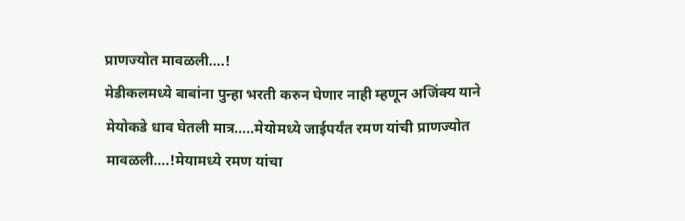प्राणज्योत मावळली….!
मेडीकलमध्ये बाबांना पुन्हा भरती करुन घेणार नाही म्हणून अजिंक्य याने मेयोकडे धाव घेतली मात्र…..मेयोमध्ये जाईपर्यंत रमण यांची प्राणज्योत मावळली….!मेयामध्ये रमण यांचा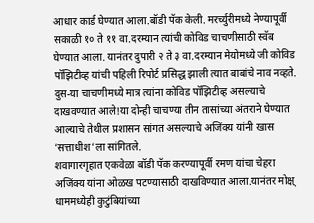आधार कार्ड घेण्यात आला.बॉडी पॅक केली. मरर्च्युरीमध्ये नेण्यापूर्वी सकाळी १० ते ११ वा.दरम्यान त्यांची कोविड चाचणीसाठी स्वॅब घेण्यात आला. यानंतर दुपारी २ ते ३ वा.दरम्यान मेयोमध्ये जी कोविड पॉझिटीव्ह यांची पहिली रिपोर्ट प्रसिद्ध झाली त्यात बाबांचे नाव नव्हते. दुस-या चाचणीमध्ये मात्र त्यांना कोविड पॉझिटीव्ह असल्याचे दाखवण्यात आले!या दोन्ही चाचण्या तीन तासांच्या अंतराने घेण्यात आल्याचे तेथील प्रशासन सांगत असल्याचे अजिंक्य यांनी खास ’सत्ताधीश’ला सांगितले.
शवागारगृहात एकवेळा बॉडी पॅक करण्यापूर्वी रमण यांचा चेहरा अजिंक्य यांना ओळख पटण्यासाठी दाखविण्यात आला.यानंतर मोक्ष् धाममध्येही कुटुंबियांच्या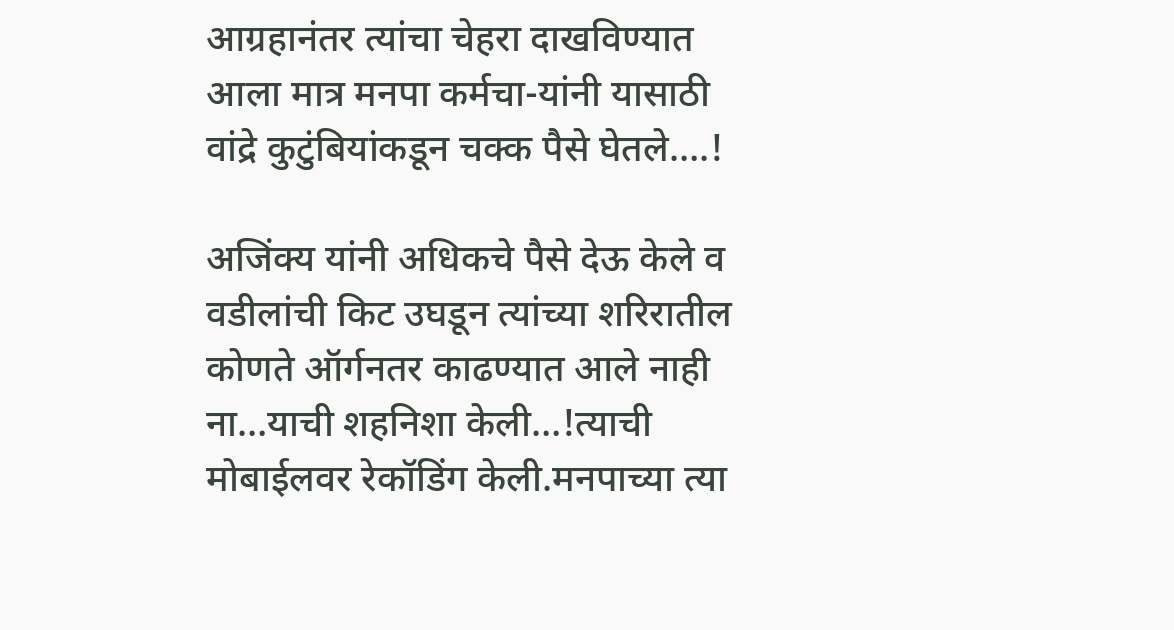आग्रहानंतर त्यांचा चेहरा दाखविण्यात आला मात्र मनपा कर्मचा-यांनी यासाठी वांद्रे कुटुंबियांकडून चक्क पैसे घेतले….!

अजिंक्य यांनी अधिकचे पैसे देऊ केले व वडीलांची किट उघडून त्यांच्या शरिरातील कोणते ऑर्गनतर काढण्यात आले नाही ना…याची शहनिशा केली…!त्याची मोबाईलवर रेकॉडिंग केली.मनपाच्या त्या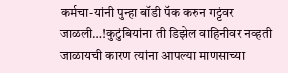कर्मचा-यांनी पुन्हा बॉडी पॅक करुन गट्टंवर जाळली…!कुटुंबियांना ती डिझेल वाहिनीवर नव्हती जाळायची कारण त्यांना आपल्या माणसाच्या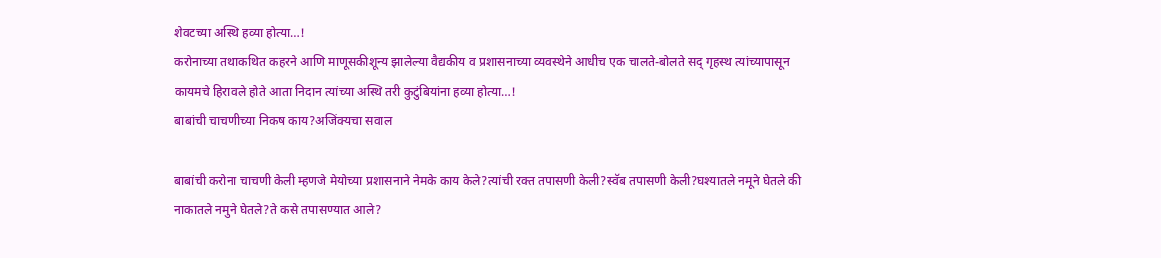शेवटच्या अस्थि हव्या होत्या…!
करोनाच्या तथाकथित कहरने आणि माणूसकीशून्य झालेल्या वैद्यकीय व प्रशासनाच्या व्यवस्थेने आधीच एक चालते-बोलते सद् गृहस्थ त्यांच्यापासून कायमचे हिरावले होते आता निदान त्यांच्या अस्थि तरी कुटुंबियांना हव्या होत्या…!
बाबांची चाचणीच्या निकष काय?अजिंक्यचा सवाल

बाबांची करोना चाचणी केली म्हणजे मेयोच्या प्रशासनाने नेमके काय केले?त्यांची रक्त तपासणी केली?स्वॅब तपासणी केली?घश्‍यातले नमूने घेतले की नाकातले नमुने घेतले?ते कसे तपासण्यात आले?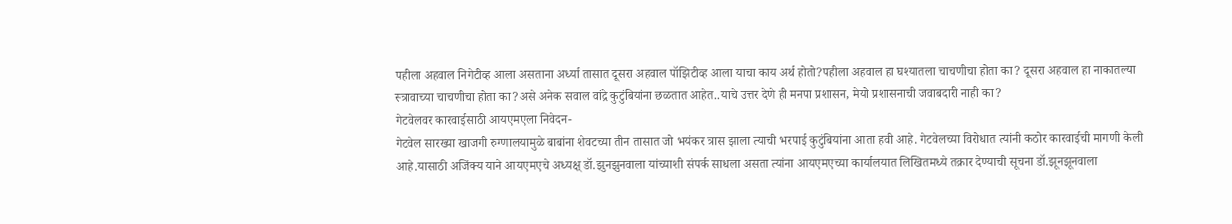पहीला अहवाल निगेटीव्ह आला असताना अर्ध्या तासात दूसरा अहवाल पॉझिटीव्ह आला याचा काय अर्थ होतो?पहीला अहवाल हा घश्‍यातला चाचणीचा होता का? दूसरा अहवाल हा नाकातल्या स्त्रावाच्या चाचणीचा होता का?असे अनेक सवाल वांद्रे कुटुंबियांना छळतात आहेत..याचे उत्तर देणे ही मनपा प्रशासन, मेयो प्रशासनाची जवाबदारी नाही का?
गेटवेलवर कारवाईसाठी आयएमएला निवेदन-
गेटवेल सारख्या खाजगी रुग्णालयामुळे बाबांना शेवटच्या तीन तासात जो भयंकर त्रास झाला त्याची भरपाई कुटुंबियांना आता हवी आहे. गेटवेलच्या विरोधात त्यांनी कठोर कारवाईची मागणी केली आहे.यासाठी अजिंक्य याने आयएमएचे अध्यक्ष् डॉ.झुनझुनवाला यांच्याशी संपर्क साधला असता त्यांना आयएमएच्या कार्यालयात लिखितमध्ये तक्रार देण्याची सूचना डॉ.झूनझूनवाला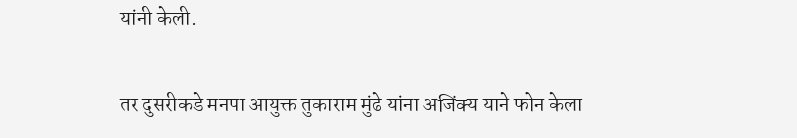यांनी केली.

तर दुसरीकडे मनपा आयुक्त तुकाराम मुंढे यांना अजिंक्य याने फोन केला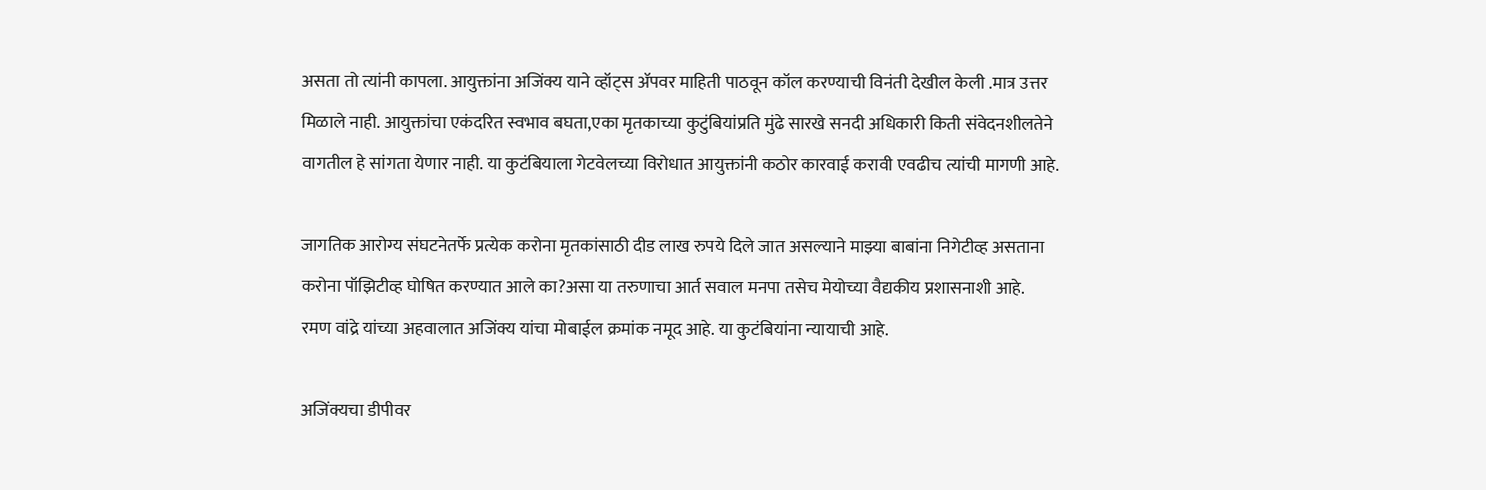असता तो त्यांनी कापला. आयुक्तांना अजिंक्य याने व्हॉट्स ॲपवर माहिती पाठवून कॉल करण्याची विनंती देखील केली .मात्र उत्तर मिळाले नाही. आयुक्तांचा एकंदरित स्वभाव बघता,एका मृतकाच्या कुटुंबियांप्रति मुंढे सारखे सनदी अधिकारी किती संवेदनशीलतेने वागतील हे सांगता येणार नाही. या कुटंबियाला गेटवेलच्या विरोधात आयुक्तांनी कठोर कारवाई करावी एवढीच त्यांची मागणी आहे.

जागतिक आरोग्य संघटनेतर्फे प्रत्येक करोना मृतकांसाठी दीड लाख रुपये दिले जात असल्याने माझ्या बाबांना निगेटीव्ह असताना करोना पॉझिटीव्ह घोषित करण्यात आले का?असा या तरुणाचा आर्त सवाल मनपा तसेच मेयोच्या वैद्यकीय प्रशासनाशी आहे.
रमण वांद्रे यांच्या अहवालात अजिंक्य यांचा मोबाईल क्रमांक नमूद आहे. या कुटंबियांना न्यायाची आहे.

अजिंक्यचा डीपीवर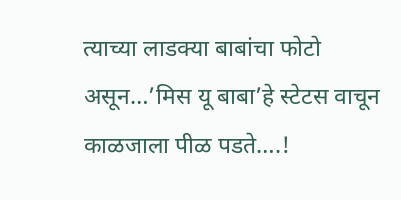त्याच्या लाडक्या बाबांचा फोटो असून…’मिस यू बाबा’हे स्टेटस वाचून काळजाला पीळ पडते….!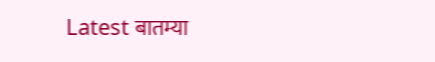Latest बातम्या